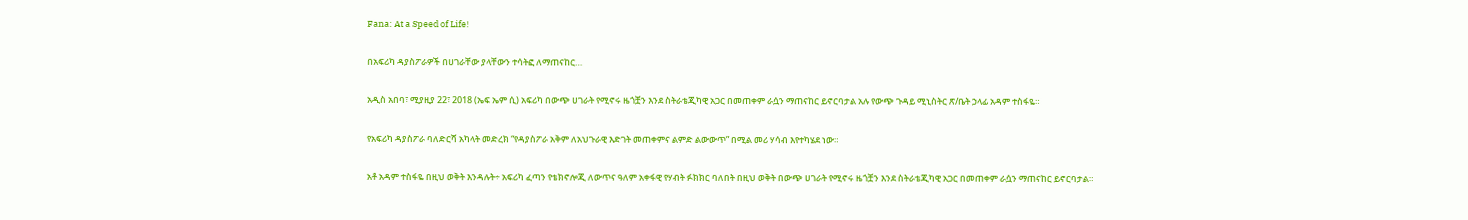Fana: At a Speed of Life!

በአፍሪካ ዳያስፖራዎች በሀገራቸው ያላቸውን ተሳትፎ ለማጠናከር…

አዲስ አበባ፣ ሚያዚያ 22፣ 2018 (ኤፍ ኤም ሲ) አፍሪካ በውጭ ሀገራት የሚኖሩ ዜጎቿን እንደ ስትራቴጂካዊ አጋር በመጠቀም ራሷን ማጠናከር ይኖርባታል አሉ የውጭ ጉዳይ ሚኒስትር ጽ/ቤት ኃላፊ አዳም ተስፋዬ።

የአፍሪካ ዳያስፖራ ባለድርሻ አካላት መድረክ “የዳያስፖራ አቅም ለአህጉራዊ እድገት መጠቀምና ልምድ ልውውጥ” በሚል መሪ ሃሳብ እየተካሄደ ነው።

አቶ አዳም ተስፋዬ በዚህ ወቅት እንዳሉት÷ አፍሪካ ፈጣን የቴክኖሎጂ ለውጥና ዓለም አቀፋዊ የሃብት ፉክክር ባለበት በዚህ ወቅት በውጭ ሀገራት የሚኖሩ ዜጎቿን እንደ ስትራቴጂካዊ አጋር በመጠቀም ራሷን ማጠናከር ይኖርባታል።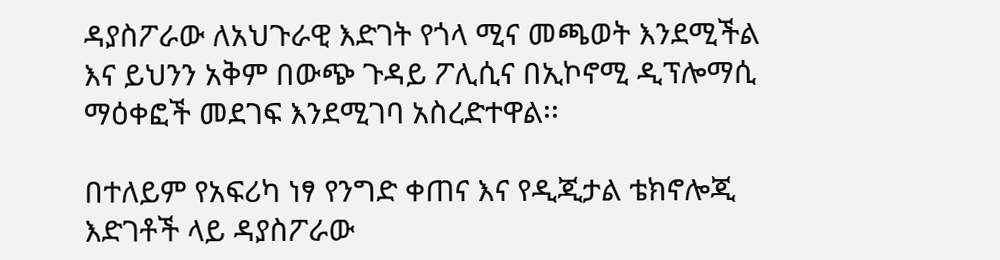ዳያስፖራው ለአህጉራዊ እድገት የጎላ ሚና መጫወት እንደሚችል እና ይህንን አቅም በውጭ ጉዳይ ፖሊሲና በኢኮኖሚ ዲፕሎማሲ ማዕቀፎች መደገፍ እንደሚገባ አስረድተዋል፡፡

በተለይም የአፍሪካ ነፃ የንግድ ቀጠና እና የዲጂታል ቴክኖሎጂ እድገቶች ላይ ዳያስፖራው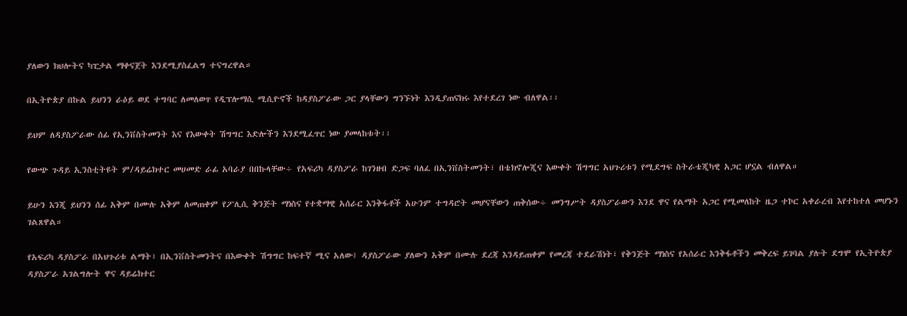ያለውን ክህሎትና ካፒታል ማቀናጀት እንደሚያስፈልግ ተናግረዋል።

በኢትዮጵያ በኩል ይህንን ራዕይ ወደ ተግባር ለመለወጥ የዲፕሎማሲ ሚሲዮኖች ከዳያስፖራው ጋር ያላቸውን ግንኙነት እንዲያጠናክሩ እየተደረገ ነው ብለዋል፡፡

ይህም ለዳያስፖራው ሰፊ የኢንቨስትመንት እና የእውቀት ሽግግር እድሎችን እንደሚፈጥር ነው ያመላከቱት፡፡

የውጭ ጉዳይ ኢንስቲትዩት ም/ዳይሬክተር መሀመድ ራፊ አባራያ በበኩላቸው÷ የአፍሪካ ዳያስፖራ ከገንዘብ ድጋፍ ባለፈ በኢንቨስትመንት፣ በቴክኖሎጂና እውቀት ሽግግር አህጉሪቱን የሚደግፍ ስትራቴጂካዊ አጋር ሆኗል ብለዋል።

ይሁን እንጂ ይህንን ሰፊ አቅም በሙሉ አቅም ለመጠቀም የፖሊሲ ቅንጅት ማነስና የተቋማዊ አሰራር እንቅፋቶች አሁንም ተግዳሮት መሆናቸውን ጠቅሰው÷ መንግሥት ዳያስፖራውን እንደ ዋና የልማት አጋር የሚመለከት ዜጋ ተኮር አቀራረብ እየተከተለ መሆኑን ገልጸዋል።

የአፍሪካ ዳያስፖራ በአህጉሪቱ ልማት፣ በኢንቨስትመንትና በእውቀት ሽግግር ከፍተኛ ሚና አለው፤ ዳያስፖራው ያለውን አቅም በሙሉ ደረጃ እንዳይጠቀም የመረጃ ተደራሽነት፣ የቅንጅት ማነስና የአሰራር እንቅፋቶችን መቅረፍ ይገባል ያሉት ደግሞ የኢትዮጵያ ዳያስፖራ አገልግሎት ዋና ዳይሬክተር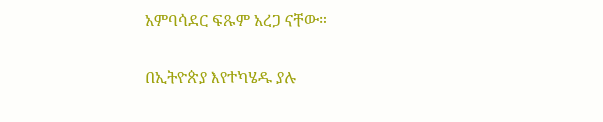አምባሳደር ፍጹም አረጋ ናቸው።

በኢትዮጵያ እየተካሄዱ ያሉ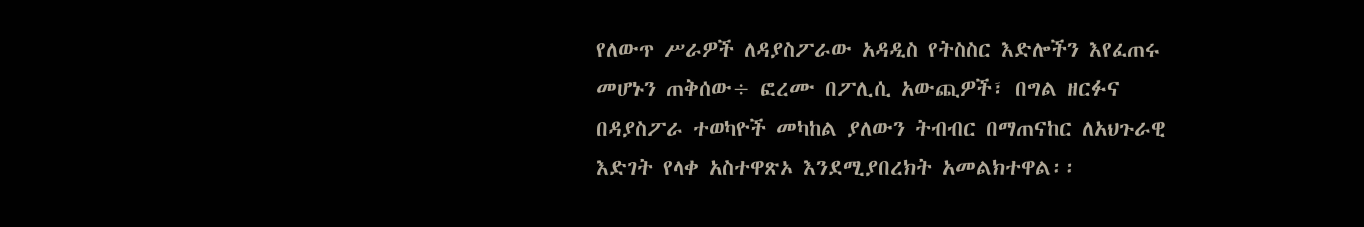የለውጥ ሥራዎች ለዳያስፖራው አዳዲስ የትስስር እድሎችን እየፈጠሩ መሆኑን ጠቅሰው÷ ፎረሙ በፖሊሲ አውጪዎች፣ በግል ዘርፉና በዳያስፖራ ተወካዮች መካከል ያለውን ትብብር በማጠናከር ለአህጉራዊ እድገት የላቀ አስተዋጽኦ እንደሚያበረክት አመልክተዋል፡፡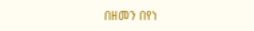በዘመን በየነ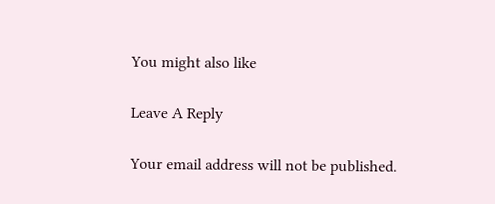You might also like

Leave A Reply

Your email address will not be published.